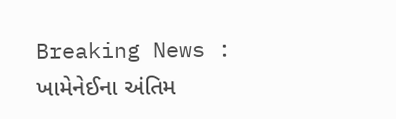Breaking News :
ખામેનેઈના અંતિમ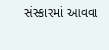સંસ્કારમાં આવવા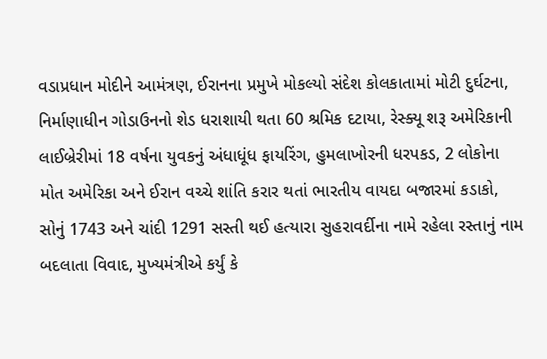વડાપ્રધાન મોદીને આમંત્રણ, ઈરાનના પ્રમુખે મોકલ્યો સંદેશ કોલકાતામાં મોટી દુર્ઘટના, નિર્માણાધીન ગોડાઉનનો શેડ ધરાશાયી થતા 60 શ્રમિક દટાયા, રેસ્ક્યૂ શરૂ અમેરિકાની લાઈબ્રેરીમાં 18 વર્ષના યુવકનું અંધાધૂંધ ફાયરિંગ, હુમલાખોરની ધરપકડ, 2 લોકોના મોત અમેરિકા અને ઈરાન વચ્ચે શાંતિ કરાર થતાં ભારતીય વાયદા બજારમાં કડાકો, સોનું 1743 અને ચાંદી 1291 સસ્તી થઈ હત્યારા સુહરાવર્દીના નામે રહેલા રસ્તાનું નામ બદલાતા વિવાદ, મુખ્યમંત્રીએ કર્યું કે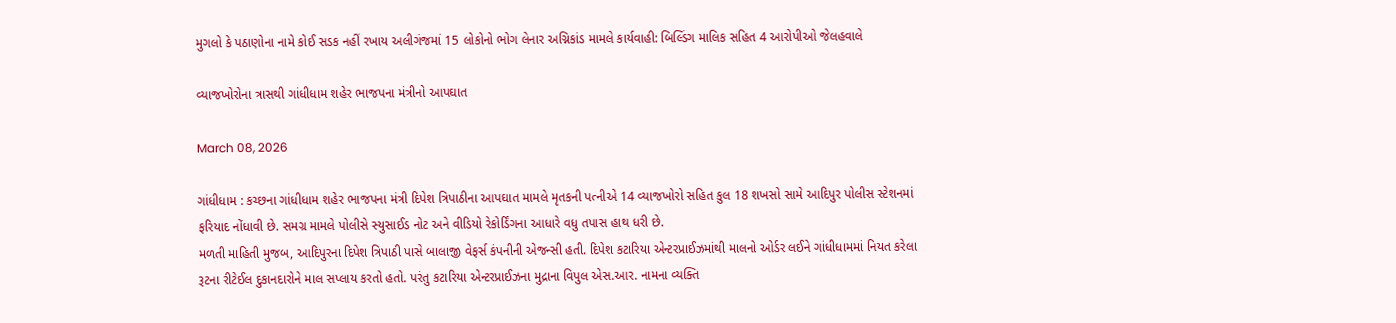મુગલો કે પઠાણોના નામે કોઈ સડક નહીં રખાય અલીગંજમાં 15 લોકોનો ભોગ લેનાર અગ્નિકાંડ મામલે કાર્યવાહી: બિલ્ડિંગ માલિક સહિત 4 આરોપીઓ જેલહવાલે

વ્યાજખોરોના ત્રાસથી ગાંધીધામ શહેર ભાજપના મંત્રીનો આપઘાત

March 08, 2026

ગાંધીધામ : કચ્છના ગાંધીધામ શહેર ભાજપના મંત્રી દિપેશ ત્રિપાઠીના આપઘાત મામલે મૃતકની પત્નીએ 14 વ્યાજખોરો સહિત કુલ 18 શખસો સામે આદિપુર પોલીસ સ્ટેશનમાં ફરિયાદ નોંધાવી છે. સમગ્ર મામલે પોલીસે સ્યુસાઈડ નોટ અને વીડિયો રેકોર્ડિંગના આધારે વધુ તપાસ હાથ ધરી છે.
મળતી માહિતી મુજબ, આદિપુરના દિપેશ ત્રિપાઠી પાસે બાલાજી વેફર્સ કંપનીની એજન્સી હતી. દિપેશ કટારિયા એન્ટરપ્રાઈઝમાંથી માલનો ઓર્ડર લઈને ગાંધીધામમાં નિયત કરેલા રૂટના રીટેઈલ દુકાનદારોને માલ સપ્લાય કરતો હતો. પરંતુ કટારિયા એન્ટરપ્રાઈઝના મુદ્રાના વિપુલ એસ.આર. નામના વ્યક્તિ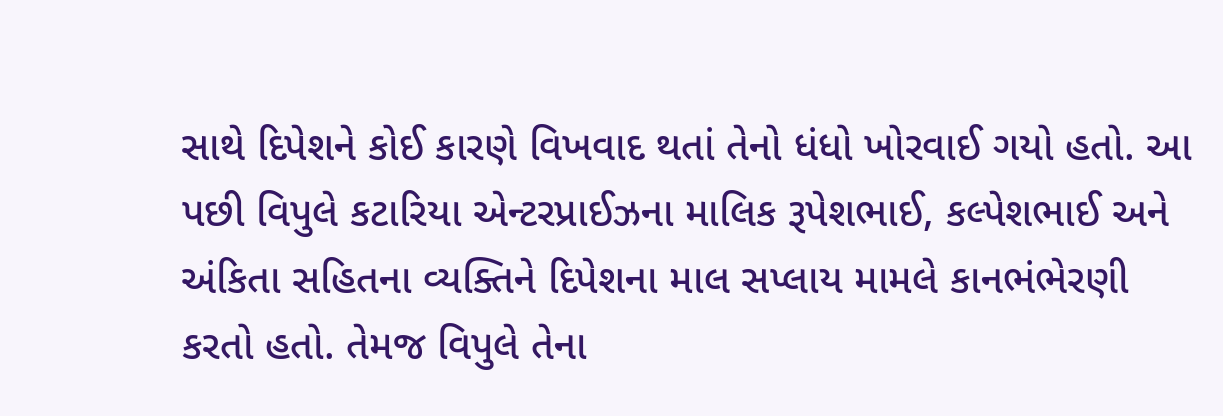સાથે દિપેશને કોઈ કારણે વિખવાદ થતાં તેનો ધંધો ખોરવાઈ ગયો હતો. આ પછી વિપુલે કટારિયા એન્ટરપ્રાઈઝના માલિક રૂપેશભાઈ, કલ્પેશભાઈ અને અંકિતા સહિતના વ્યક્તિને દિપેશના માલ સપ્લાય મામલે કાનભંભેરણી કરતો હતો. તેમજ વિપુલે તેના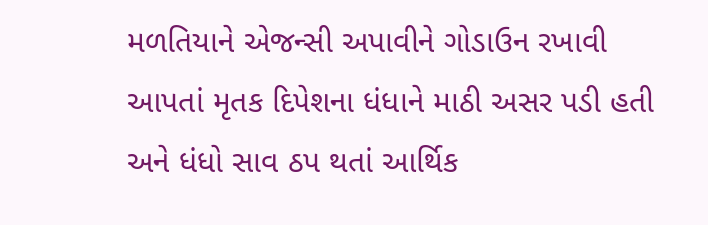મળતિયાને એજન્સી અપાવીને ગોડાઉન રખાવી આપતાં મૃતક દિપેશના ધંધાને માઠી અસર પડી હતી અને ધંધો સાવ ઠપ થતાં આર્થિક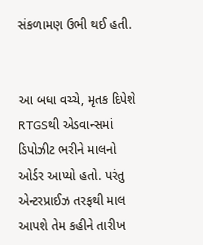સંકળામણ ઉભી થઈ હતી.


આ બધા વચ્ચે, મૃતક દિપેશે RTGSથી એડવાન્સમાં ડિપોઝીટ ભરીને માલનો ઓર્ડર આપ્યો હતો. પરંતુ એન્ટરપ્રાઈઝ તરફથી માલ આપશે તેમ કહીને તારીખ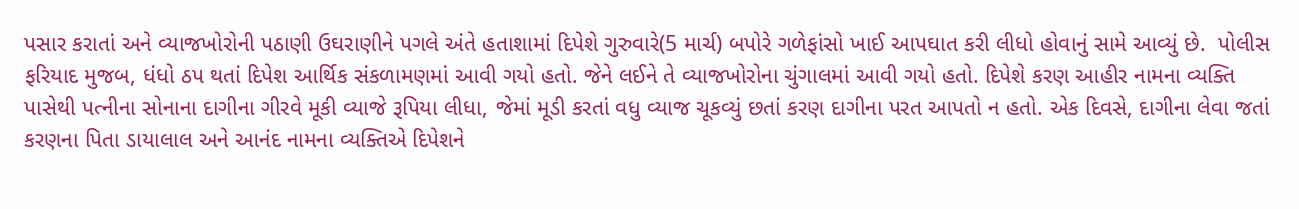પસાર કરાતાં અને વ્યાજખોરોની પઠાણી ઉઘરાણીને પગલે અંતે હતાશામાં દિપેશે ગુરુવારે(5 માર્ચ) બપોરે ગળેફાંસો ખાઈ આપઘાત કરી લીધો હોવાનું સામે આવ્યું છે.  પોલીસ ફરિયાદ મુજબ, ધંધો ઠપ થતાં દિપેશ આર્થિક સંકળામણમાં આવી ગયો હતો. જેને લઈને તે વ્યાજખોરોના ચુંગાલમાં આવી ગયો હતો. દિપેશે કરણ આહીર નામના વ્યક્તિ પાસેથી પત્નીના સોનાના દાગીના ગીરવે મૂકી વ્યાજે રૂપિયા લીધા, જેમાં મૂડી કરતાં વધુ વ્યાજ ચૂકવ્યું છતાં કરણ દાગીના પરત આપતો ન હતો. એક દિવસે, દાગીના લેવા જતાં કરણના પિતા ડાયાલાલ અને આનંદ નામના વ્યક્તિએ દિપેશને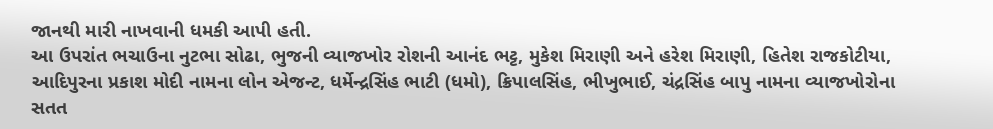જાનથી મારી નાખવાની ધમકી આપી હતી.
આ ઉપરાંત ભચાઉના નુટભા સોઢા, ભુજની વ્યાજખોર રોશની આનંદ ભટ્ટ, મુકેશ મિરાણી અને હરેશ મિરાણી, હિતેશ રાજકોટીયા, આદિપુરના પ્રકાશ મોદી નામના લોન એજન્ટ, ધર્મેન્દ્રસિંહ ભાટી (ધમો), ક્રિપાલસિંહ, ભીખુભાઈ, ચંદ્રસિંહ બાપુ નામના વ્યાજખોરોના સતત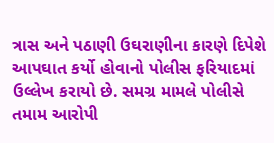ત્રાસ અને પઠાણી ઉઘરાણીના કારણે દિપેશે આપઘાત કર્યો હોવાનો પોલીસ ફરિયાદમાં ઉલ્લેખ કરાયો છે. સમગ્ર મામલે પોલીસે તમામ આરોપી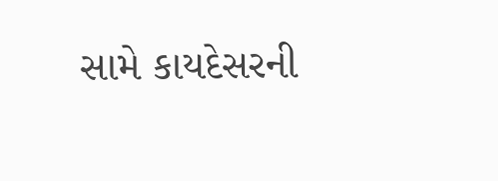સામે કાયદેસરની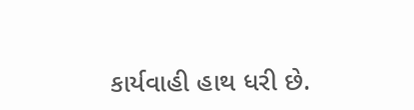કાર્યવાહી હાથ ધરી છે.